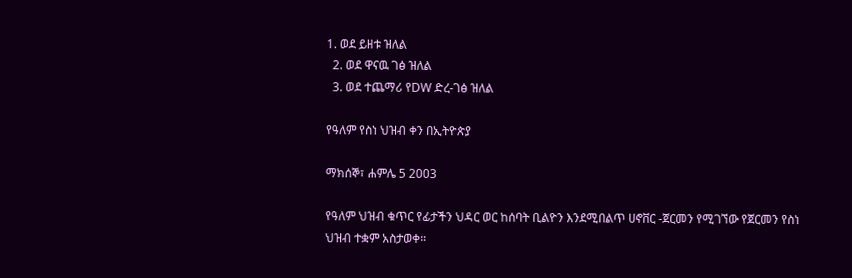1. ወደ ይዘቱ ዝለል
  2. ወደ ዋናዉ ገፅ ዝለል
  3. ወደ ተጨማሪ የDW ድረ-ገፅ ዝለል

የዓለም የስነ ህዝብ ቀን በኢትዮጵያ

ማክሰኞ፣ ሐምሌ 5 2003

የዓለም ህዝብ ቁጥር የፊታችን ህዳር ወር ከሰባት ቢልዮን እንደሚበልጥ ሀኖቨር -ጀርመን የሚገኘው የጀርመን የስነ ህዝብ ተቋም አስታወቀ።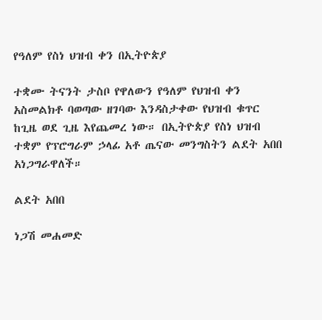የዓለም የስነ ህዝብ ቀን በኢትዮጵያ

ተቋሙ ትናንት ታስቦ የዋለውን የዓለም የህዝብ ቀን አስመልክቶ ባወጣው ዘገባው እንዳስታቀው የህዝብ ቁጥር ከጊዜ ወደ ጊዜ እየጨመረ ነው። በኢትዮጵያ የስነ ህዝብ ተቋም የፕሮግራም ኃላፊ አቶ ጤናው መንግስትን ልደት አበበ አነጋግራዋለች።

ልደት አበበ

ነጋሽ መሐመድ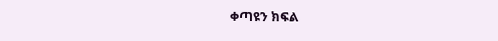ቀጣዩን ክፍል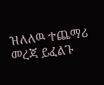ዝለለዉ ተጨማሪ መረጃ ይፈልጉ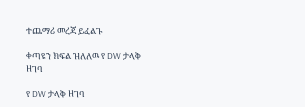ተጨማሪ መረጃ ይፈልጉ

ቀጣዩን ክፍል ዝለለዉ የ DW ታላቅ ዘገባ

የ DW ታላቅ ዘገባ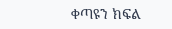ቀጣዩን ክፍል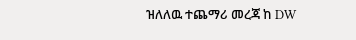ዝለለዉ ተጨማሪ መረጃ ከ DW